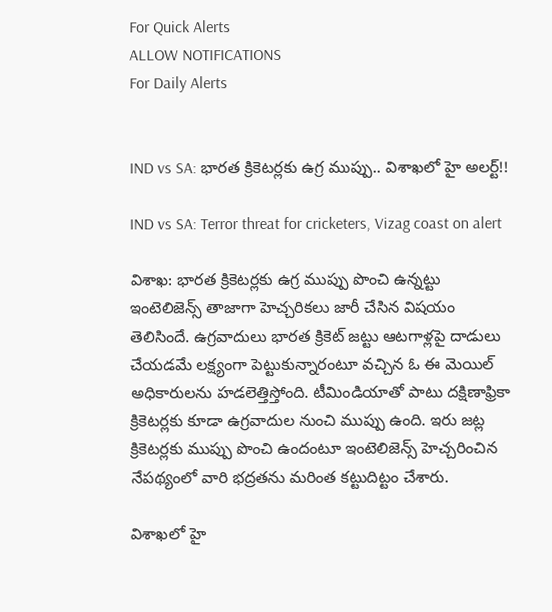For Quick Alerts
ALLOW NOTIFICATIONS
For Daily Alerts


IND vs SA: భారత క్రికెటర్లకు ఉగ్ర ముప్పు.. విశాఖలో హై అలర్ట్‌!!

IND vs SA: Terror threat for cricketers, Vizag coast on alert

విశాఖ: భారత క్రికెటర్లకు ఉగ్ర ముప్పు పొంచి ఉన్నట్టు ఇంటెలిజెన్స్‌ తాజాగా హెచ్చరికలు జారీ చేసిన విషయం తెలిసిందే. ఉగ్రవాదులు భారత క్రికెట్ జట్టు ఆటగాళ్లపై దాడులు చేయడమే లక్ష్యంగా పెట్టుకున్నారంటూ వచ్చిన ఓ ఈ మెయిల్ అధికారులను హడలెత్తిస్తోంది. టీమిండియాతో పాటు దక్షిణాఫ్రికా క్రికెటర్లకు కూడా ఉగ్రవాదుల నుంచి ముప్పు ఉంది. ఇరు జట్ల క్రికెటర్లకు ముప్పు పొంచి ఉందంటూ ఇంటెలిజెన్స్‌ హెచ్చరించిన నేపథ్యంలో వారి భద్రతను మరింత కట్టుదిట్టం చేశారు.

విశాఖలో హై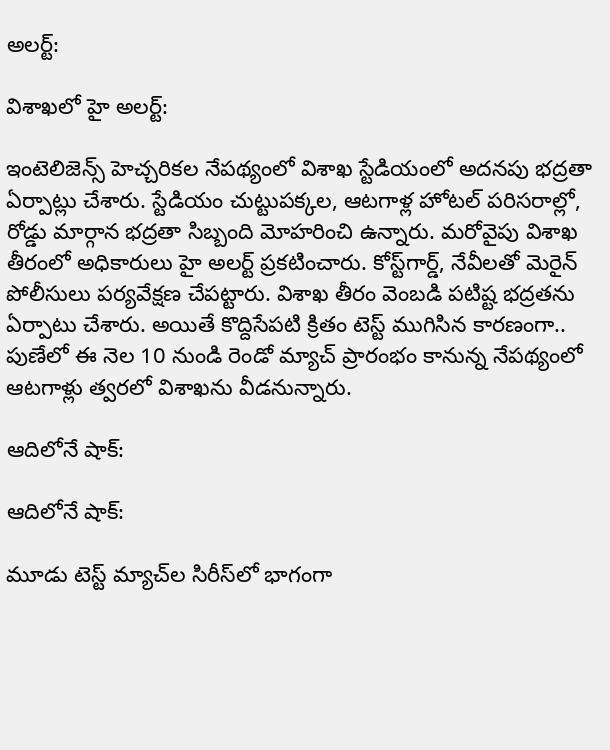అలర్ట్‌:

విశాఖలో హై అలర్ట్‌:

ఇంటెలిజెన్స్‌ హెచ్చరికల నేపథ్యంలో విశాఖ స్టేడియంలో అదనపు భద్రతా ఏర్పాట్లు చేశారు. స్టేడియం చుట్టుపక్కల, ఆటగాళ్ల హోటల్ పరిసరాల్లో, రోడ్డు మార్గాన భద్రతా సిబ్బంది మోహరించి ఉన్నారు. మరోవైపు విశాఖ తీరంలో అధికారులు హై అలర్ట్‌ ప్రకటించారు. కోస్ట్‌గార్డ్‌, నేవీలతో మెరైన్‌ పోలీసులు పర్యవేక్షణ చేపట్టారు. విశాఖ తీరం వెంబడి పటిష్ట భద్రతను ఏర్పాటు చేశారు. అయితే కొద్దిసేపటి క్రితం టెస్ట్ ముగిసిన కారణంగా.. పుణేలో ఈ నెల 10 నుండి రెండో మ్యాచ్ ప్రారంభం కానున్న నేపథ్యంలో ఆటగాళ్లు త్వరలో విశాఖను వీడనున్నారు.

ఆదిలోనే షాక్:

ఆదిలోనే షాక్:

మూడు టెస్ట్ మ్యాచ్‌ల సిరీస్‌లో భాగంగా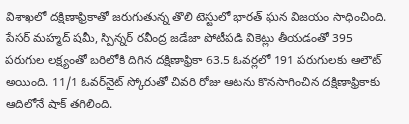విశాఖలో దక్షిణాఫ్రికాతో జరుగుతున్న తొలి టెస్టులో భారత్ ఘన విజయం సాధించింది. పేసర్‌ మహ్మద్‌ షమీ, స్పిన్నర్ రవీంద్ర జడేజా పోటీపడి వికెట్లు తీయడంతో 395 పరుగుల లక్ష్యంతో బరిలోకి దిగిన దక్షిణాఫ్రికా 63.5 ఓవర్లలో 191 పరుగులకు ఆలౌట్ అయింది. 11/1 ఓవర్‌నైట్‌ స్కోరుతో చివరి రోజు ఆటను కొనసాగించిన దక్షిణాఫ్రికాకు ఆదిలోనే షాక్ తగిలింది.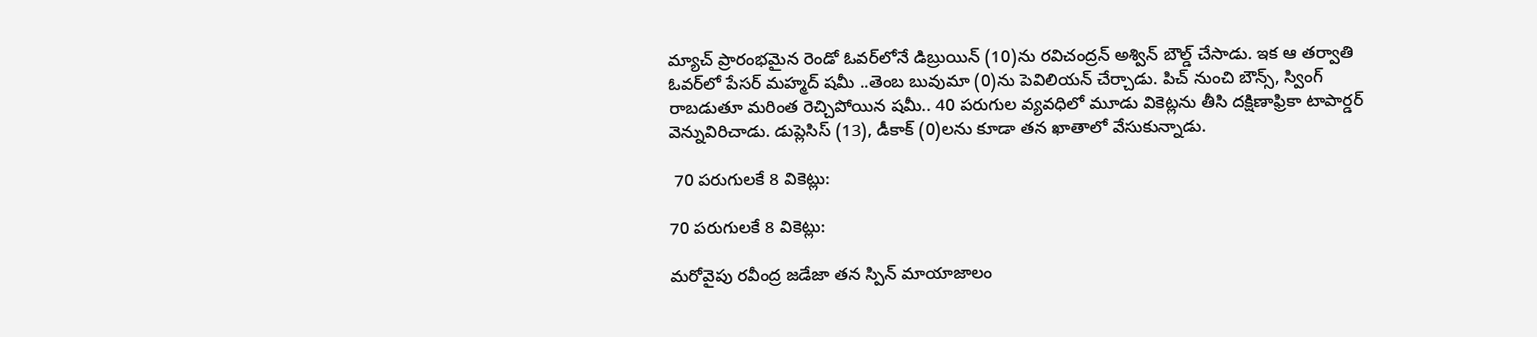మ్యాచ్‌ ప్రారంభమైన రెండో ఓవర్‌లోనే డిబ్రుయిన్‌ (10)ను రవిచంద్రన్‌ అశ్విన్‌ బౌల్డ్‌ చేసాడు. ఇక ఆ తర్వాతి ఓవర్‌లో పేసర్ మహ్మద్‌ షమీ ..తెంబ బువుమా (0)ను పెవిలియన్‌ చేర్చాడు. పిచ్‌ నుంచి బౌన్స్‌, స‍్వింగ్‌ రాబడుతూ మరింత రెచ్చిపోయిన షమీ.. 40 పరుగుల వ్యవధిలో మూడు వికెట్లను తీసి దక్షిణాఫ్రికా టాపార్డర్‌ వెన్నువిరిచాడు. డుప్లెసిస్‌ (13), డీకాక్‌ (0)లను కూడా తన ఖాతాలో వేసుకున్నాడు.

 70 పరుగులకే 8 వికెట్లు:

70 పరుగులకే 8 వికెట్లు:

మరోవైపు రవీంద్ర జడేజా తన స్పిన్‌ మాయాజాలం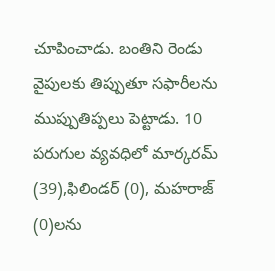చూపించాడు. బంతిని రెండు వైపులకు తిప్పుతూ సఫారీలను ముప్పుతిప్పలు పెట్టాడు. 10 పరుగుల వ్యవధిలో మార్కరమ్‌ (39),ఫిలిండర్‌ (0), మహరాజ్‌ (0)లను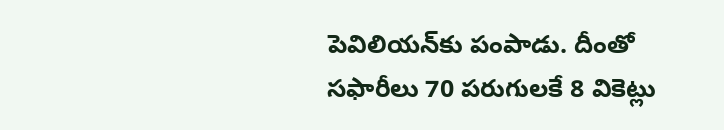పెవిలియన్‌కు పంపాడు. దీంతో సఫారీలు 70 పరుగులకే 8 వికెట్లు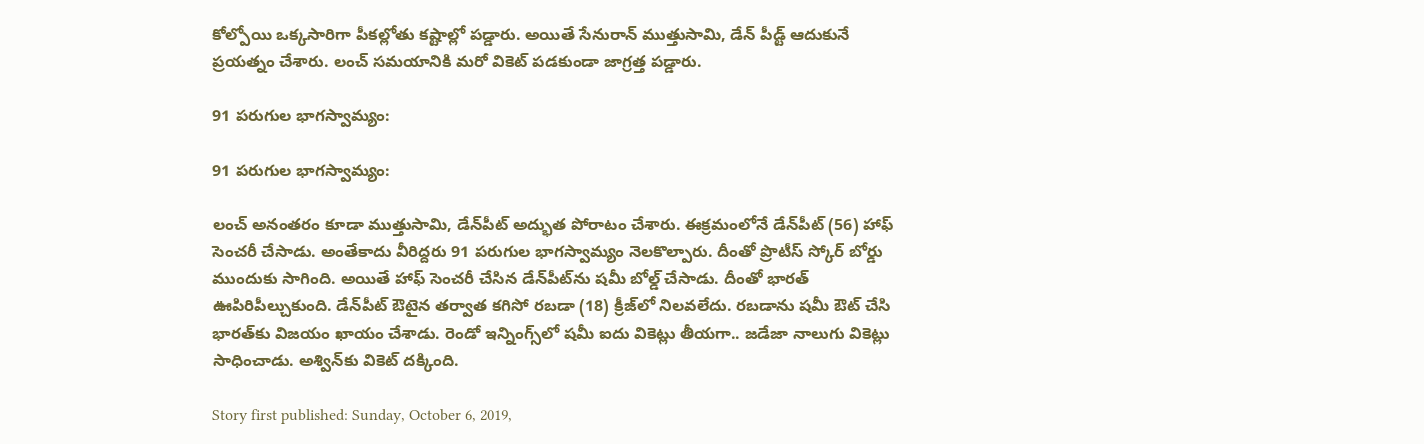కోల్పోయి ఒక్కసారిగా పీకల్లోతు కష్టాల్లో పడ్డారు. అయితే సేనురాన్ ముత్తుసామి, డేన్ పీడ్ట్ ఆదుకునే ప్రయత్నం చేశారు. లంచ్ సమయానికి మరో వికెట్ పడకుండా జాగ్రత్త పడ్డారు.

91 పరుగుల భాగస్వామ్యం:

91 పరుగుల భాగస్వామ్యం:

లంచ్ అనంతరం కూడా ముత్తుసామి, డేన్‌పీట్‌ అద్భుత పోరాటం చేశారు. ఈక్రమంలోనే డేన్‌పీట్‌ (56) హాఫ్ సెంచరీ చేసాడు. అంతేకాదు వీరిద్దరు 91 పరుగుల భాగస్వామ్యం నెలకొల్పారు. దీంతో ప్రొటీస్ స్కోర్ బోర్డు ముందుకు సాగింది. అయితే హాఫ్ సెంచరీ చేసిన డేన్‌పీట్‌ను షమీ బోల్డ్ చేసాడు. దీంతో భారత్ ఊపిరిపీల్చుకుంది. డేన్‌పీట్‌ ఔటైన తర్వాత కగిసో రబడా (18) క్రీజ్‌లో నిలవలేదు. రబడాను షమీ ఔట్‌ చేసి భారత్‌కు విజయం ఖాయం చేశాడు. రెండో ఇన్నింగ్స్‌లో షమీ ఐదు వికెట్లు తీయగా.. జడేజా నాలుగు వికెట్లు సాధించాడు. అశ్విన్‌కు వికెట్‌ దక్కింది.

Story first published: Sunday, October 6, 2019,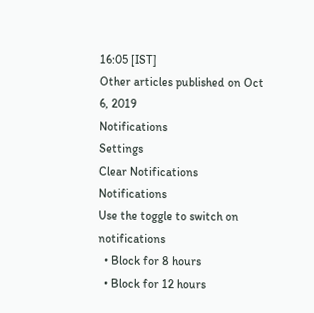16:05 [IST]
Other articles published on Oct 6, 2019
Notifications
Settings
Clear Notifications
Notifications
Use the toggle to switch on notifications
  • Block for 8 hours
  • Block for 12 hours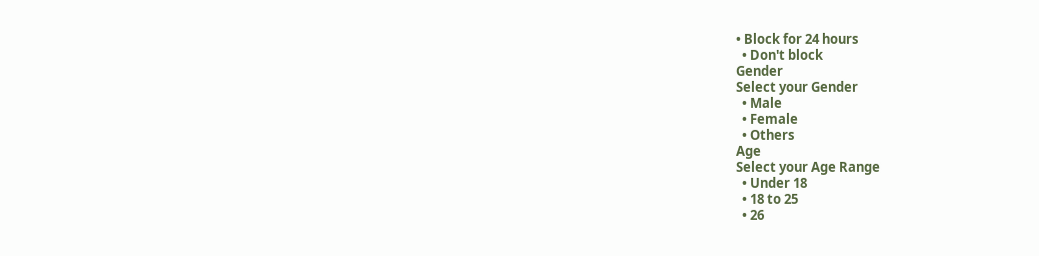• Block for 24 hours
  • Don't block
Gender
Select your Gender
  • Male
  • Female
  • Others
Age
Select your Age Range
  • Under 18
  • 18 to 25
  • 26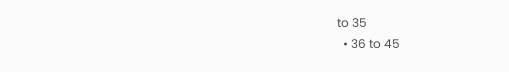to 35
  • 36 to 45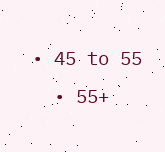• 45 to 55
  • 55+